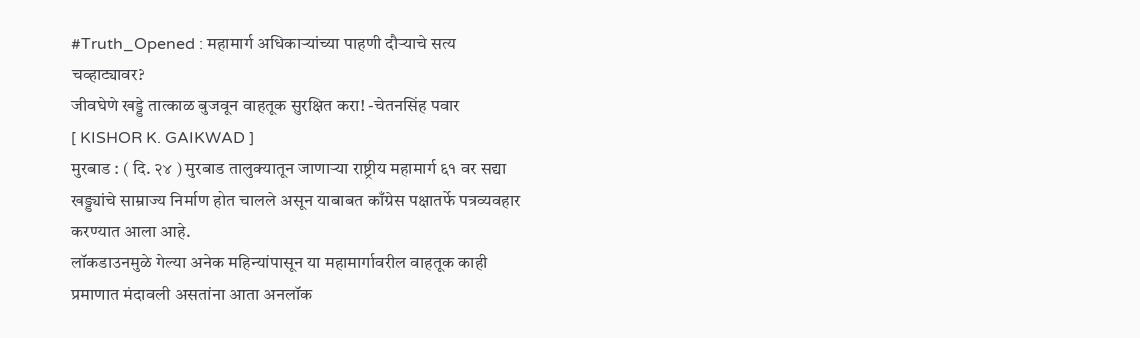#Truth_Opened : महामार्ग अधिकाऱ्यांच्या पाहणी दौऱ्याचे सत्य चव्हाट्यावर?
जीवघेणे खड्डे तात्काळ बुजवून वाहतूक सुरक्षित करा! -चेतनसिंह पवार
[ KISHOR K. GAIKWAD ]
मुरबाड : ( दि. २४ ) मुरबाड तालुक्यातून जाणाऱ्या राष्ट्रीय महामार्ग ६१ वर सद्या खड्ड्यांचे साम्राज्य निर्माण होत चालले असून याबाबत काँग्रेस पक्षातर्फे पत्रव्यवहार करण्यात आला आहे.
लॉकडाउनमुळे गेल्या अनेक महिन्यांपासून या महामार्गावरील वाहतूक काही प्रमाणात मंदावली असतांना आता अनलॉक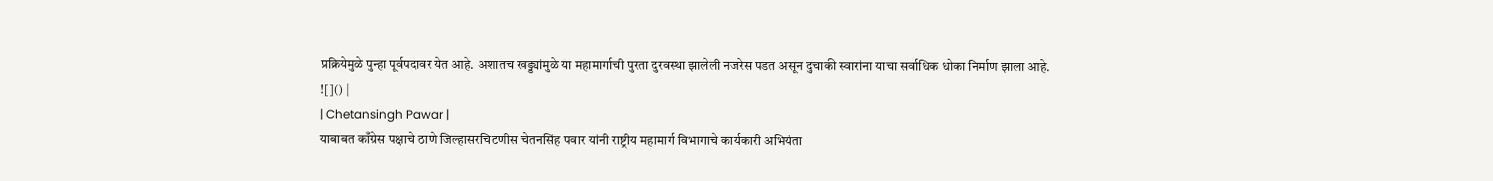प्रक्रियेमुळे पुन्हा पूर्वपदावर येत आहे. अशातच खड्ड्यांमुळे या महामार्गाची पुरता दुरवस्था झालेली नजरेस पडत असून दुचाकी स्वारांना याचा सर्वाधिक धोका निर्माण झाला आहे.
![]() |
| Chetansingh Pawar |
याबाबत काँग्रेस पक्षाचे ठाणे जिल्हासरचिटणीस चेतनसिंह पवार यांनी राष्ट्रीय महामार्ग विभागाचे कार्यकारी अभियंता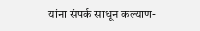यांना संपर्क साधून कल्याण-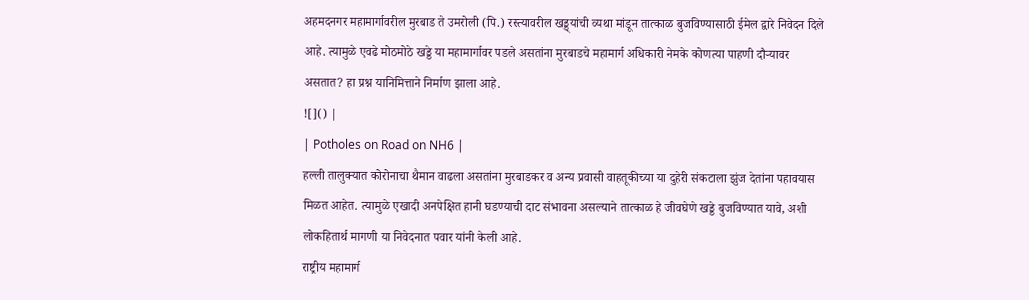अहमदनगर महामार्गावरील मुरबाड ते उमरोली (पि.) रस्त्यावरील खड्ड्यांची व्यथा मांडून तात्काळ बुजविण्यासाठी ईमेल द्वारे निवेदन दिले आहे. त्यामुळे एवढे मोठमोठे खड्डे या महामार्गावर पडले असतांना मुरबाडचे महामार्ग अधिकारी नेमके कोणत्या पाहणी दौऱ्यावर असतात? हा प्रश्न यानिमित्ताने निर्माण झाला आहे.
![]() |
| Potholes on Road on NH6 |
हल्ली तालुक्यात कोरोनाचा थैमान वाढला असतांना मुरबाडकर व अन्य प्रवासी वाहतूकीच्या या दुहेरी संकटाला झुंज देतांना पहावयास मिळत आहेत. त्यामुळे एखादी अनपेक्षित हानी घडण्याची दाट संभावना असल्याने तात्काळ हे जीवघेणे खड्डे बुजविण्यात यावे, अशी लोकहितार्थ मागणी या निवेदनात पवार यांनी केली आहे.
राष्ट्रीय महामार्ग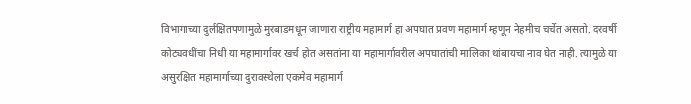विभागाच्या दुर्लक्षितपणामुळे मुरबाडमधून जाणारा राष्ट्रीय महामार्ग हा अपघात प्रवण महामार्ग म्हणून नेहमीच चर्चेत असतो. दरवर्षी कोट्यवधींचा निधी या महामार्गावर खर्च होत असतांना या महामार्गावरील अपघातांची मालिका थांबायचा नाव घेत नाही. त्यामुळे या असुरक्षित महामार्गाच्या दुरावस्थेला एकमेव महामार्ग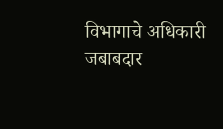विभागाचे अधिकारी जबाबदार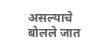असल्याचे बोलले जात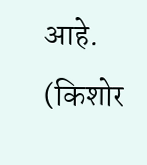आहे.
(किशोर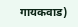गायकवाड)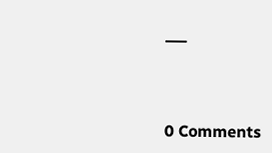___



0 Comments